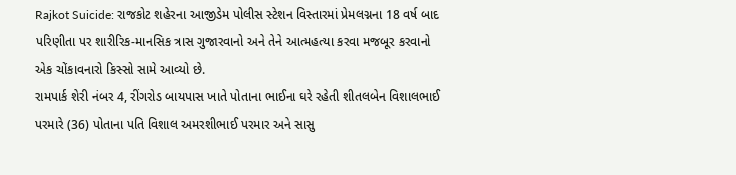Rajkot Suicide: રાજકોટ શહેરના આજીડેમ પોલીસ સ્ટેશન વિસ્તારમાં પ્રેમલગ્નના 18 વર્ષ બાદ પરિણીતા પર શારીરિક-માનસિક ત્રાસ ગુજારવાનો અને તેને આત્મહત્યા કરવા મજબૂર કરવાનો એક ચોંકાવનારો કિસ્સો સામે આવ્યો છે.
રામપાર્ક શેરી નંબર 4, રીંગરોડ બાયપાસ ખાતે પોતાના ભાઈના ઘરે રહેતી શીતલબેન વિશાલભાઈ પરમારે (36) પોતાના પતિ વિશાલ અમરશીભાઈ પરમાર અને સાસુ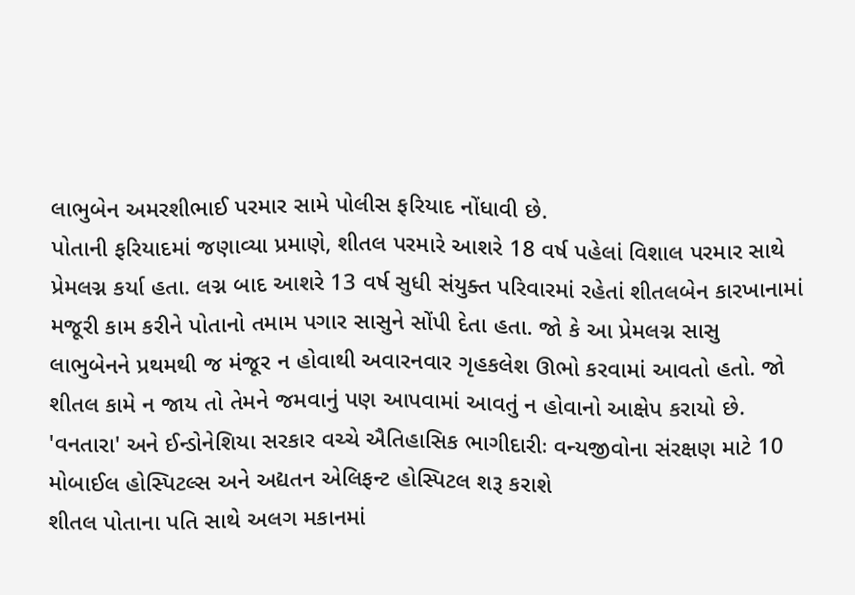લાભુબેન અમરશીભાઈ પરમાર સામે પોલીસ ફરિયાદ નોંધાવી છે.
પોતાની ફરિયાદમાં જણાવ્યા પ્રમાણે, શીતલ પરમારે આશરે 18 વર્ષ પહેલાં વિશાલ પરમાર સાથે પ્રેમલગ્ન કર્યા હતા. લગ્ન બાદ આશરે 13 વર્ષ સુધી સંયુક્ત પરિવારમાં રહેતાં શીતલબેન કારખાનામાં મજૂરી કામ કરીને પોતાનો તમામ પગાર સાસુને સોંપી દેતા હતા. જો કે આ પ્રેમલગ્ન સાસુ લાભુબેનને પ્રથમથી જ મંજૂર ન હોવાથી અવારનવાર ગૃહકલેશ ઊભો કરવામાં આવતો હતો. જો શીતલ કામે ન જાય તો તેમને જમવાનું પણ આપવામાં આવતું ન હોવાનો આક્ષેપ કરાયો છે.
'વનતારા' અને ઈન્ડોનેશિયા સરકાર વચ્ચે ઐતિહાસિક ભાગીદારીઃ વન્યજીવોના સંરક્ષણ માટે 10 મોબાઈલ હોસ્પિટલ્સ અને અદ્યતન એલિફન્ટ હોસ્પિટલ શરૂ કરાશે
શીતલ પોતાના પતિ સાથે અલગ મકાનમાં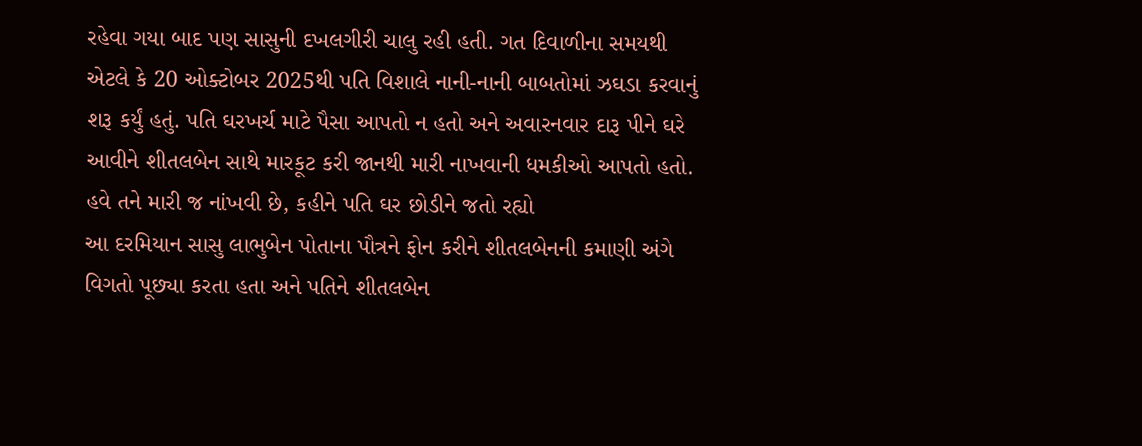રહેવા ગયા બાદ પણ સાસુની દખલગીરી ચાલુ રહી હતી. ગત દિવાળીના સમયથી એટલે કે 20 ઓક્ટોબર 2025થી પતિ વિશાલે નાની-નાની બાબતોમાં ઝઘડા કરવાનું શરૂ કર્યું હતું. પતિ ઘરખર્ચ માટે પૈસા આપતો ન હતો અને અવારનવાર દારૂ પીને ઘરે આવીને શીતલબેન સાથે મારકૂટ કરી જાનથી મારી નાખવાની ધમકીઓ આપતો હતો.
હવે તને મારી જ નાંખવી છે, કહીને પતિ ઘર છોડીને જતો રહ્યો
આ દરમિયાન સાસુ લાભુબેન પોતાના પૌત્રને ફોન કરીને શીતલબેનની કમાણી અંગે વિગતો પૂછ્યા કરતા હતા અને પતિને શીતલબેન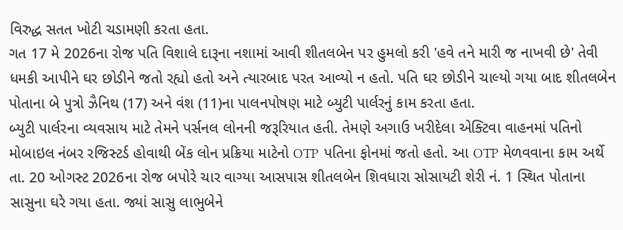વિરુદ્ધ સતત ખોટી ચડામણી કરતા હતા.
ગત 17 મે 2026ના રોજ પતિ વિશાલે દારૂના નશામાં આવી શીતલબેન પર હુમલો કરી 'હવે તને મારી જ નાખવી છે' તેવી ધમકી આપીને ઘર છોડીને જતો રહ્યો હતો અને ત્યારબાદ પરત આવ્યો ન હતો. પતિ ઘર છોડીને ચાલ્યો ગયા બાદ શીતલબેન પોતાના બે પુત્રો ઝૈનિથ (17) અને વંશ (11)ના પાલનપોષણ માટે બ્યુટી પાર્લરનું કામ કરતા હતા.
બ્યુટી પાર્લરના વ્યવસાય માટે તેમને પર્સનલ લોનની જરૂરિયાત હતી. તેમણે અગાઉ ખરીદેલા એક્ટિવા વાહનમાં પતિનો મોબાઇલ નંબર રજિસ્ટર્ડ હોવાથી બેંક લોન પ્રક્રિયા માટેનો OTP પતિના ફોનમાં જતો હતો. આ OTP મેળવવાના કામ અર્થે તા. 20 ઓગસ્ટ 2026ના રોજ બપોરે ચાર વાગ્યા આસપાસ શીતલબેન શિવધારા સોસાયટી શેરી નં. 1 સ્થિત પોતાના સાસુના ઘરે ગયા હતા. જ્યાં સાસુ લાભુબેને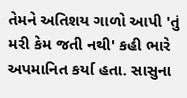તેમને અતિશય ગાળો આપી 'તું મરી કેમ જતી નથી' કહી ભારે અપમાનિત કર્યા હતા. સાસુના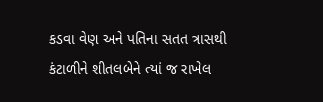કડવા વેણ અને પતિના સતત ત્રાસથી કંટાળીને શીતલબેને ત્યાં જ રાખેલ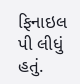ફિનાઇલ પી લીધું હતું.